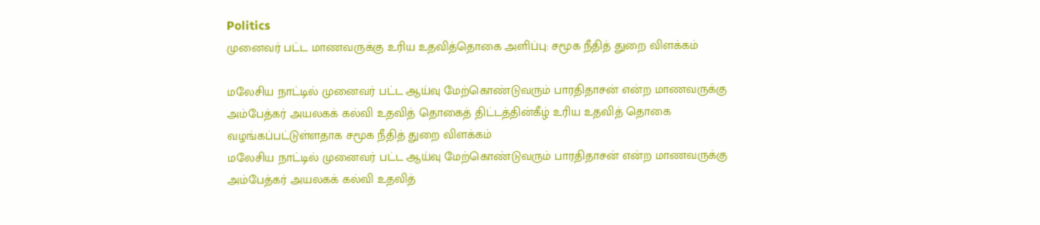Politics
முனைவர் பட்ட மாணவருக்கு உரிய உதவித்தொகை அளிப்பு: சமூக நீதித் துறை விளக்கம்

மலேசிய நாட்டில் முனைவர் பட்ட ஆய்வு மேற்கொண்டுவரும் பாரதிதாசன் என்ற மாணவருக்கு அம்பேத்கர் அயலகக் கல்வி உதவித் தொகைத் திட்டத்தின்கீழ் உரிய உதவித் தொகை வழங்கப்பட்டுள்ளதாக சமூக நீதித் துறை விளக்கம்
மலேசிய நாட்டில் முனைவர் பட்ட ஆய்வு மேற்கொண்டுவரும் பாரதிதாசன் என்ற மாணவருக்கு அம்பேத்கர் அயலகக் கல்வி உதவித்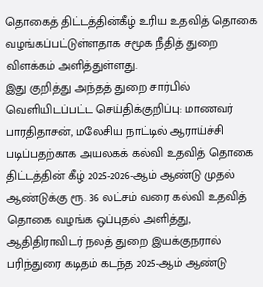தொகைத் திட்டத்தின்கீழ் உரிய உதவித் தொகை வழங்கப்பட்டுள்ளதாக சமூக நீதித் துறை விளக்கம் அளித்துள்ளது.
இது குறித்து அந்தத் துறை சார்பில் வெளியிடப்பட்ட செய்திக்குறிப்பு: மாணவர் பாரதிதாசன், மலேசிய நாட்டில் ஆராய்ச்சி படிப்பதற்காக அயலகக் கல்வி உதவித் தொகை திட்டத்தின் கீழ் 2025-2026-ஆம் ஆண்டு முதல் ஆண்டுக்கு ரூ. 36 லட்சம் வரை கல்வி உதவித் தொகை வழங்க ஒப்புதல் அளித்து, ஆதிதிராவிடர் நலத் துறை இயக்குநரால் பரிந்துரை கடிதம் கடந்த 2025-ஆம் ஆண்டு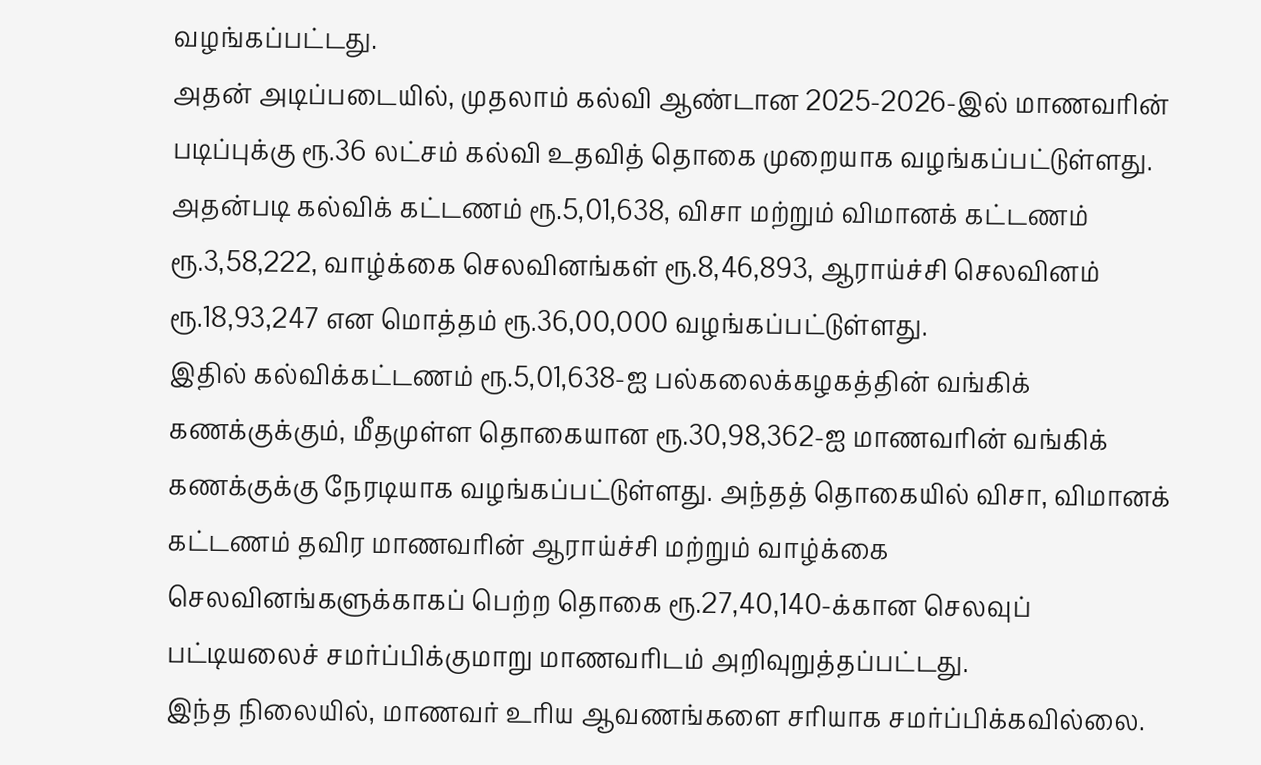வழங்கப்பட்டது.
அதன் அடிப்படையில், முதலாம் கல்வி ஆண்டான 2025-2026-இல் மாணவரின் படிப்புக்கு ரூ.36 லட்சம் கல்வி உதவித் தொகை முறையாக வழங்கப்பட்டுள்ளது.
அதன்படி கல்விக் கட்டணம் ரூ.5,01,638, விசா மற்றும் விமானக் கட்டணம் ரூ.3,58,222, வாழ்க்கை செலவினங்கள் ரூ.8,46,893, ஆராய்ச்சி செலவினம் ரூ.18,93,247 என மொத்தம் ரூ.36,00,000 வழங்கப்பட்டுள்ளது.
இதில் கல்விக்கட்டணம் ரூ.5,01,638-ஐ பல்கலைக்கழகத்தின் வங்கிக் கணக்குக்கும், மீதமுள்ள தொகையான ரூ.30,98,362-ஐ மாணவரின் வங்கிக் கணக்குக்கு நேரடியாக வழங்கப்பட்டுள்ளது. அந்தத் தொகையில் விசா, விமானக் கட்டணம் தவிர மாணவரின் ஆராய்ச்சி மற்றும் வாழ்க்கை செலவினங்களுக்காகப் பெற்ற தொகை ரூ.27,40,140-க்கான செலவுப் பட்டியலைச் சமர்ப்பிக்குமாறு மாணவரிடம் அறிவுறுத்தப்பட்டது.
இந்த நிலையில், மாணவர் உரிய ஆவணங்களை சரியாக சமர்ப்பிக்கவில்லை.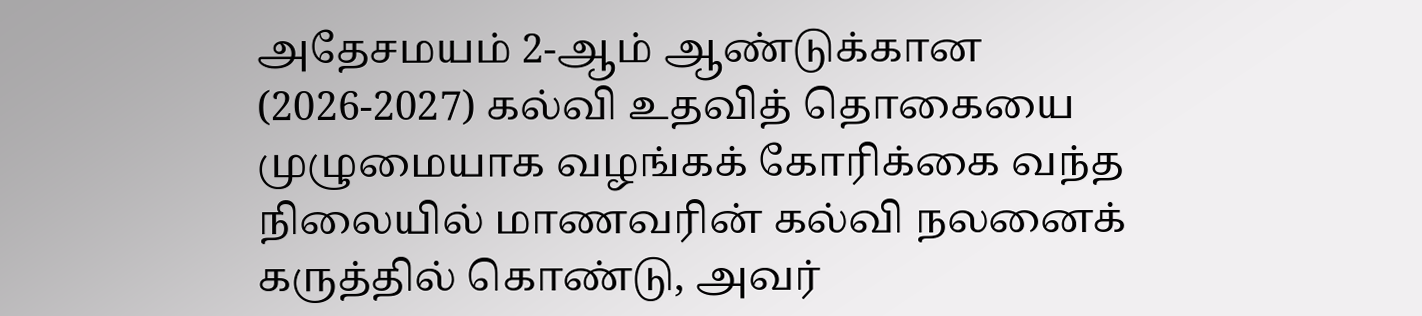அதேசமயம் 2-ஆம் ஆண்டுக்கான (2026-2027) கல்வி உதவித் தொகையை முழுமையாக வழங்கக் கோரிக்கை வந்த நிலையில் மாணவரின் கல்வி நலனைக் கருத்தில் கொண்டு, அவர்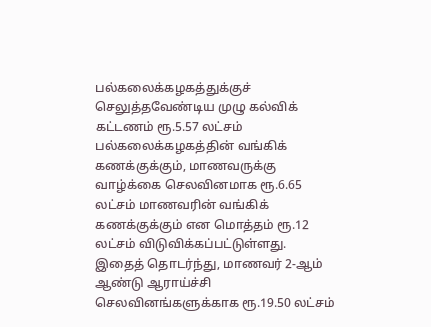பல்கலைக்கழகத்துக்குச் செலுத்தவேண்டிய முழு கல்விக் கட்டணம் ரூ.5.57 லட்சம் பல்கலைக்கழகத்தின் வங்கிக் கணக்குக்கும், மாணவருக்கு வாழ்க்கை செலவினமாக ரூ.6.65 லட்சம் மாணவரின் வங்கிக் கணக்குக்கும் என மொத்தம் ரூ.12 லட்சம் விடுவிக்கப்பட்டுள்ளது.
இதைத் தொடர்ந்து, மாணவர் 2-ஆம் ஆண்டு ஆராய்ச்சி செலவினங்களுக்காக ரூ.19.50 லட்சம்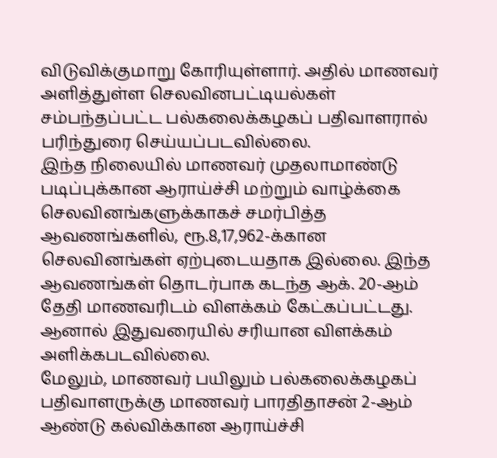விடுவிக்குமாறு கோரியுள்ளார். அதில் மாணவர் அளித்துள்ள செலவினபட்டியல்கள் சம்பந்தப்பட்ட பல்கலைக்கழகப் பதிவாளரால் பரிந்துரை செய்யப்படவில்லை.
இந்த நிலையில் மாணவர் முதலாமாண்டு படிப்புக்கான ஆராய்ச்சி மற்றும் வாழ்க்கை செலவினங்களுக்காகச் சமர்பித்த ஆவணங்களில், ரூ.8,17,962-க்கான செலவினங்கள் ஏற்புடையதாக இல்லை. இந்த ஆவணங்கள் தொடர்பாக கடந்த ஆக். 20-ஆம் தேதி மாணவரிடம் விளக்கம் கேட்கப்பட்டது. ஆனால் இதுவரையில் சரியான விளக்கம் அளிக்கபடவில்லை.
மேலும், மாணவர் பயிலும் பல்கலைக்கழகப் பதிவாளருக்கு மாணவர் பாரதிதாசன் 2-ஆம் ஆண்டு கல்விக்கான ஆராய்ச்சி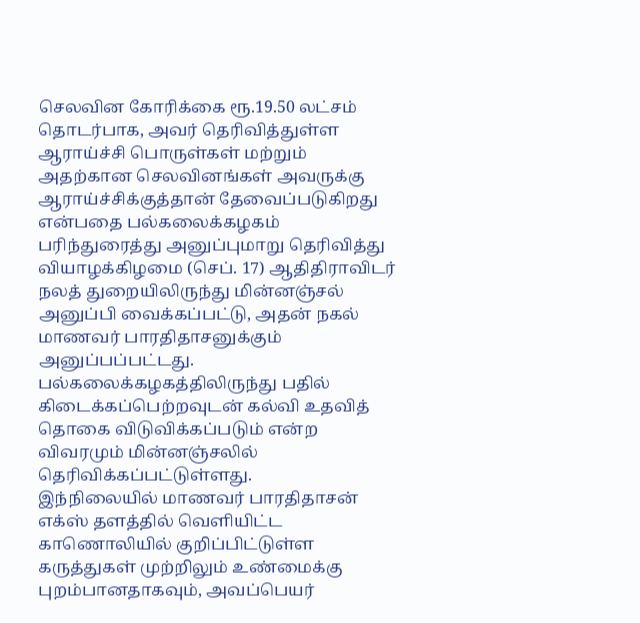செலவின கோரிக்கை ரூ.19.50 லட்சம் தொடர்பாக, அவர் தெரிவித்துள்ள ஆராய்ச்சி பொருள்கள் மற்றும் அதற்கான செலவினங்கள் அவருக்கு ஆராய்ச்சிக்குத்தான் தேவைப்படுகிறது என்பதை பல்கலைக்கழகம் பரிந்துரைத்து அனுப்புமாறு தெரிவித்து வியாழக்கிழமை (செப். 17) ஆதிதிராவிடர் நலத் துறையிலிருந்து மின்னஞ்சல் அனுப்பி வைக்கப்பட்டு, அதன் நகல் மாணவர் பாரதிதாசனுக்கும் அனுப்பப்பட்டது.
பல்கலைக்கழகத்திலிருந்து பதில் கிடைக்கப்பெற்றவுடன் கல்வி உதவித் தொகை விடுவிக்கப்படும் என்ற விவரமும் மின்னஞ்சலில் தெரிவிக்கப்பட்டுள்ளது.
இந்நிலையில் மாணவர் பாரதிதாசன் எக்ஸ் தளத்தில் வெளியிட்ட காணொலியில் குறிப்பிட்டுள்ள கருத்துகள் முற்றிலும் உண்மைக்கு புறம்பானதாகவும், அவப்பெயர்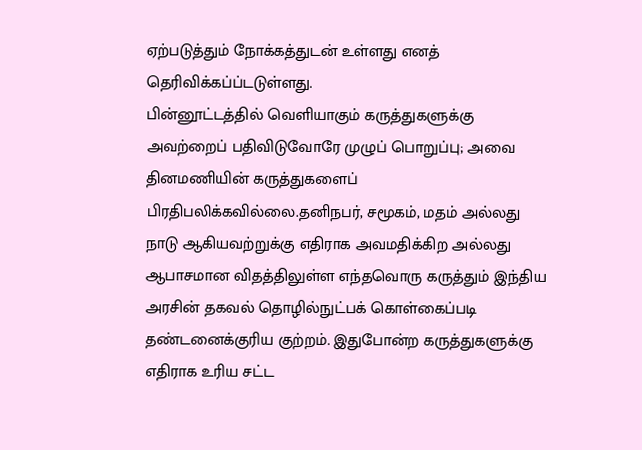ஏற்படுத்தும் நோக்கத்துடன் உள்ளது எனத் தெரிவிக்கப்ப்டடுள்ளது.
பின்னூட்டத்தில் வெளியாகும் கருத்துகளுக்கு அவற்றைப் பதிவிடுவோரே முழுப் பொறுப்பு; அவை தினமணியின் கருத்துகளைப் பிரதிபலிக்கவில்லை.தனிநபர், சமூகம், மதம் அல்லது நாடு ஆகியவற்றுக்கு எதிராக அவமதிக்கிற அல்லது ஆபாசமான விதத்திலுள்ள எந்தவொரு கருத்தும் இந்திய அரசின் தகவல் தொழில்நுட்பக் கொள்கைப்படி தண்டனைக்குரிய குற்றம். இதுபோன்ற கருத்துகளுக்கு எதிராக உரிய சட்ட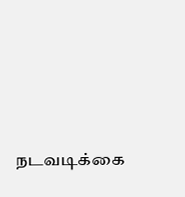நடவடிக்கை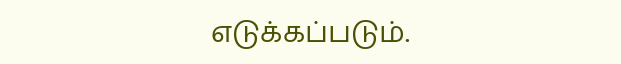எடுக்கப்படும்.